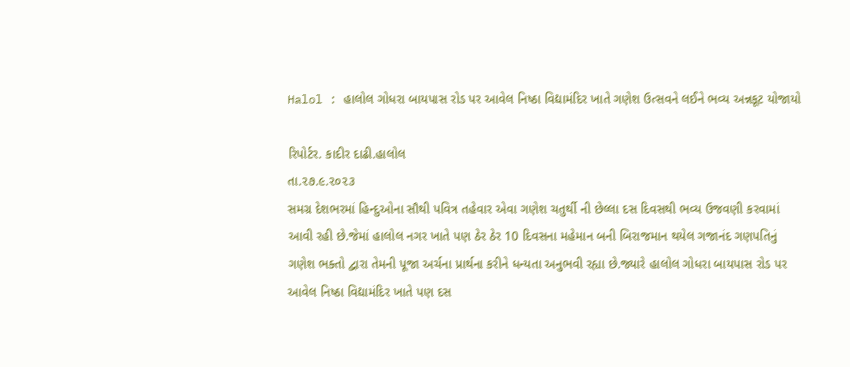Halol : હાલોલ ગોધરા બાયપાસ રોડ પર આવેલ નિષ્ઠા વિદ્યામંદિર ખાતે ગણેશ ઉત્સવને લઈને ભવ્ય અન્નકૂટ યોજાયો

રિપોર્ટર. કાદીર દાઢી.હાલોલ
તા.૨૭.૯.૨૦૨૩
સમગ્ર દેશભરમાં હિન્દુઓના સૌથી પવિત્ર તહેવાર એવા ગણેશ ચતુર્થી ની છેલ્લા દસ દિવસથી ભવ્ય ઉજવણી કરવામાં આવી રહી છે.જેમાં હાલોલ નગર ખાતે પણ ઠેર ઠેર 10 દિવસના મહેમાન બની બિરાજમાન થયેલ ગજાનંદ ગણપતિનું ગણેશ ભક્તો દ્વારા તેમની પૂજા અર્ચના પ્રાર્થના કરીને ધન્યતા અનુભવી રહ્યા છે.જ્યારે હાલોલ ગોધરા બાયપાસ રોડ પર આવેલ નિષ્ઠા વિદ્યામંદિર ખાતે પણ દસ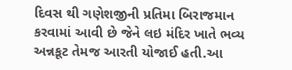દિવસ થી ગણેશજીની પ્રતિમા બિરાજમાન કરવામાં આવી છે જેને લઇ મંદિર ખાતે ભવ્ય અન્નકૂટ તેમજ આરતી યોજાઈ હતી.આ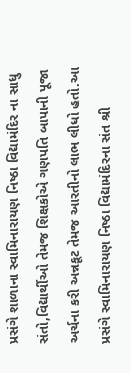પ્રસંગે શાળાના સ્વામિનારાયણ નિષ્ઠા વિદ્યામંદિર ના સાધુ સંતો,વિદ્યાર્થીઓ તેમજ શિક્ષકોએ ગણપતિ બાપાની પૂજા અર્ચના કરી અન્નકૂટ તેમજ આરતીનો લાભ લીધો હતો.આ પ્રસંગે સ્વામિનારાયણ નિષ્ઠા વિદ્યામંદિરના સંત શ્રી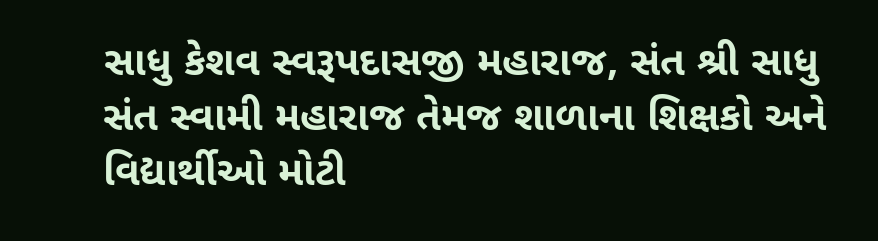સાધુ કેશવ સ્વરૂપદાસજી મહારાજ, સંત શ્રી સાધુ સંત સ્વામી મહારાજ તેમજ શાળાના શિક્ષકો અને વિદ્યાર્થીઓ મોટી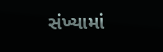સંખ્યામાં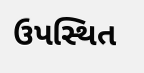ઉપસ્થિત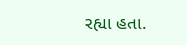રહ્યા હતા.